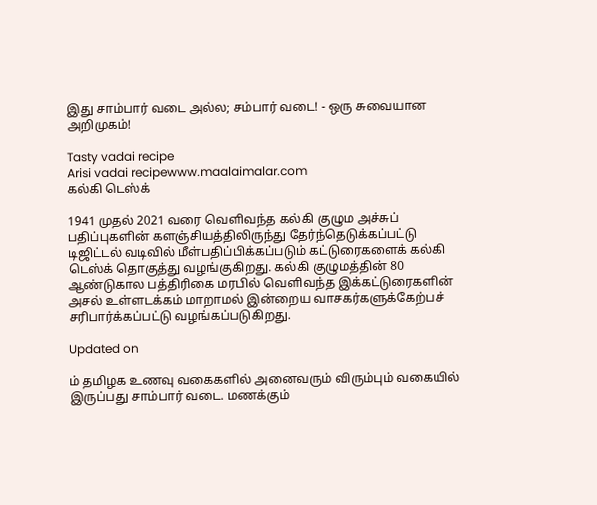இது சாம்பார் வடை அல்ல; சம்பார் வடை! - ஒரு சுவையான அறிமுகம்!

Tasty vadai recipe
Arisi vadai recipewww.maalaimalar.com
கல்கி டெஸ்க்

1941 முதல் 2021 வரை வெளிவந்த கல்கி குழும அச்சுப் பதிப்புகளின் களஞ்சியத்திலிருந்து தேர்ந்தெடுக்கப்பட்டு டிஜிட்டல் வடிவில் மீள்பதிப்பிக்கப்படும் கட்டுரைகளைக் கல்கி டெஸ்க் தொகுத்து வழங்குகிறது. கல்கி குழுமத்தின் 80 ஆண்டுகால பத்திரிகை மரபில் வெளிவந்த இக்கட்டுரைகளின் அசல் உள்ளடக்கம் மாறாமல் இன்றைய வாசகர்களுக்கேற்பச் சரிபார்க்கப்பட்டு வழங்கப்படுகிறது.

Updated on

ம் தமிழக உணவு வகைகளில் அனைவரும் விரும்பும் வகையில் இருப்பது சாம்பார் வடை. மணக்கும்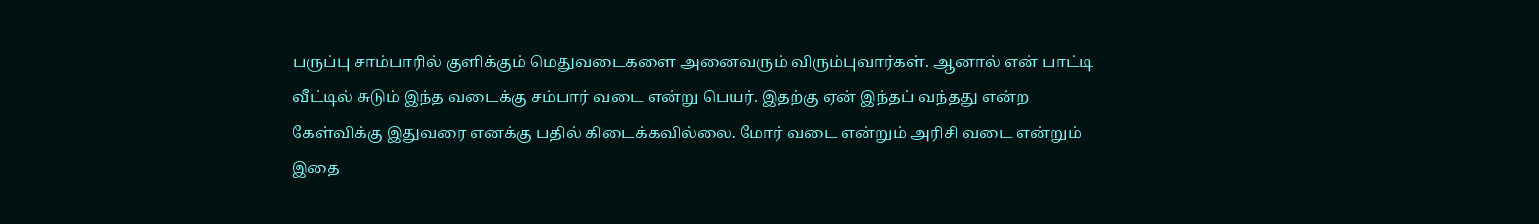பருப்பு சாம்பாரில் குளிக்கும் மெதுவடைகளை அனைவரும் விரும்புவார்கள். ஆனால் என் பாட்டி வீட்டில் சுடும் இந்த வடைக்கு சம்பார் வடை என்று பெயர். இதற்கு ஏன் இந்தப் வந்தது என்ற கேள்விக்கு இதுவரை எனக்கு பதில் கிடைக்கவில்லை. மோர் வடை என்றும் அரிசி வடை என்றும் இதை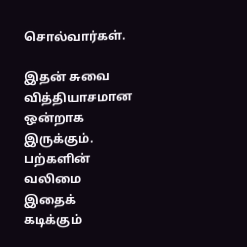சொல்வார்கள்.

இதன் சுவை வித்தியாசமான ஒன்றாக இருக்கும். பற்களின் வலிமை இதைக் கடிக்கும்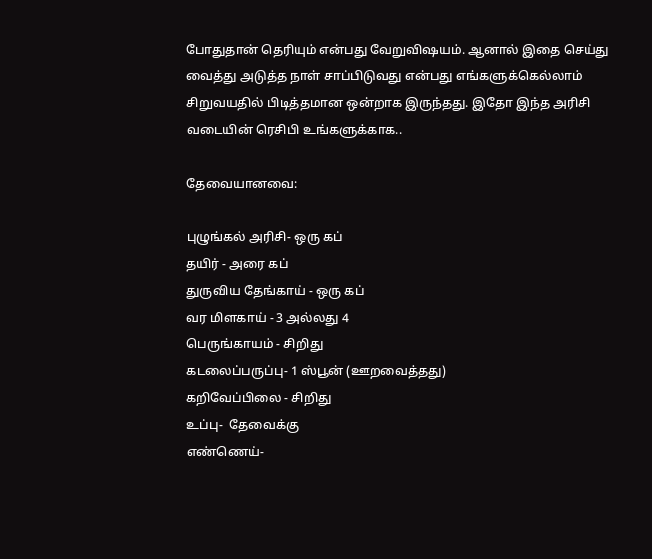போதுதான் தெரியும் என்பது வேறுவிஷயம். ஆனால் இதை செய்து வைத்து அடுத்த நாள் சாப்பிடுவது என்பது எங்களுக்கெல்லாம் சிறுவயதில் பிடித்தமான ஒன்றாக இருந்தது. இதோ இந்த அரிசி வடையின் ரெசிபி உங்களுக்காக..

தேவையானவை:

புழுங்கல் அரிசி- ஒரு கப்
தயிர் - அரை கப்
துருவிய தேங்காய் - ஒரு கப்
வர மிளகாய் - 3 அல்லது 4
பெருங்காயம் - சிறிது
கடலைப்பருப்பு- 1 ஸ்பூன் (ஊறவைத்தது)
கறிவேப்பிலை - சிறிது
உப்பு-  தேவைக்கு
எண்ணெய்-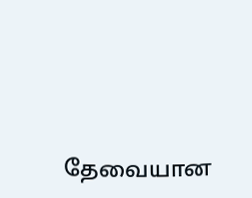தேவையான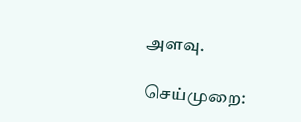அளவு.

செய்முறை: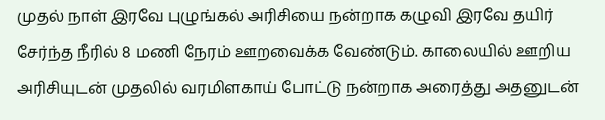முதல் நாள் இரவே புழுங்கல் அரிசியை நன்றாக கழுவி இரவே தயிர்  சேர்ந்த நீரில் 8 மணி நேரம் ஊறவைக்க வேண்டும். காலையில் ஊறிய அரிசியுடன் முதலில் வரமிளகாய் போட்டு நன்றாக அரைத்து அதனுடன்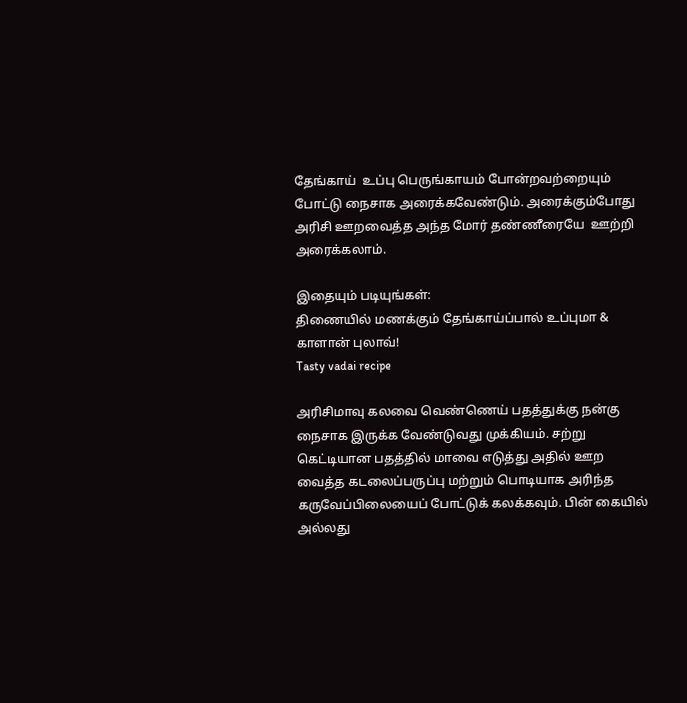தேங்காய்  உப்பு பெருங்காயம் போன்றவற்றையும் போட்டு நைசாக அரைக்கவேண்டும். அரைக்கும்போது அரிசி ஊறவைத்த அந்த மோர் தண்ணீரையே  ஊற்றி அரைக்கலாம்.

இதையும் படியுங்கள்:
திணையில் மணக்கும் தேங்காய்ப்பால் உப்புமா & காளான் புலாவ்!
Tasty vadai recipe

அரிசிமாவு கலவை வெண்ணெய் பதத்துக்கு நன்கு நைசாக இருக்க வேண்டுவது முக்கியம். சற்று கெட்டியான பதத்தில் மாவை எடுத்து அதில் ஊற வைத்த கடலைப்பருப்பு மற்றும் பொடியாக அரிந்த கருவேப்பிலையைப் போட்டுக் கலக்கவும். பின் கையில் அல்லது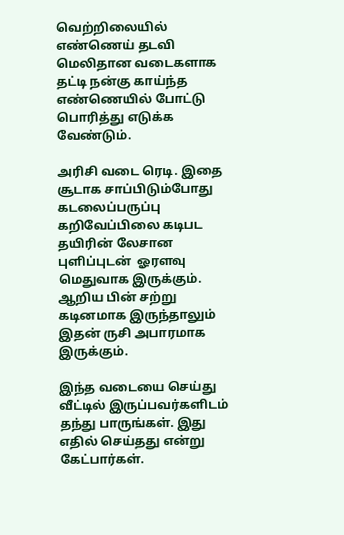வெற்றிலையில் எண்ணெய் தடவி மெலிதான வடைகளாக தட்டி நன்கு காய்ந்த எண்ணெயில் போட்டு பொரித்து எடுக்க வேண்டும்.

அரிசி வடை ரெடி. இதை சூடாக சாப்பிடும்போது கடலைப்பருப்பு கறிவேப்பிலை கடிபட தயிரின் லேசான புளிப்புடன்  ஓரளவு மெதுவாக இருக்கும். ஆறிய பின் சற்று கடினமாக இருந்தாலும் இதன் ருசி அபாரமாக இருக்கும்.

இந்த வடையை செய்து வீட்டில் இருப்பவர்களிடம் தந்து பாருங்கள். இது எதில் செய்தது என்று கேட்பார்கள்.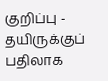குறிப்பு - தயிருக்குப் பதிலாக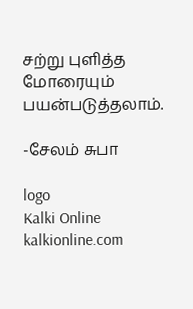சற்று புளித்த மோரையும் பயன்படுத்தலாம்.

-சேலம் சுபா

logo
Kalki Online
kalkionline.com